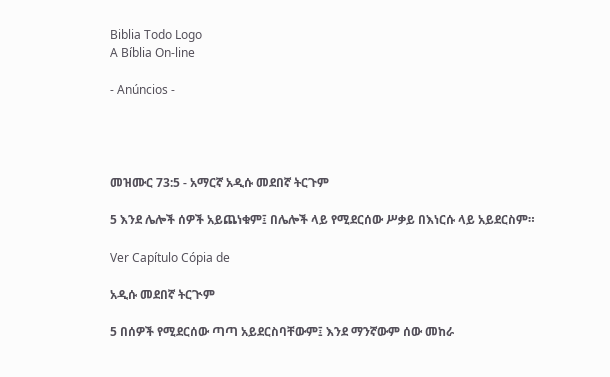Biblia Todo Logo
A Bíblia On-line

- Anúncios -




መዝሙር 73:5 - አማርኛ አዲሱ መደበኛ ትርጉም

5 እንደ ሌሎች ሰዎች አይጨነቁም፤ በሌሎች ላይ የሚደርሰው ሥቃይ በእነርሱ ላይ አይደርስም።

Ver Capítulo Cópia de

አዲሱ መደበኛ ትርጒም

5 በሰዎች የሚደርሰው ጣጣ አይደርስባቸውም፤ እንደ ማንኛውም ሰው መከራ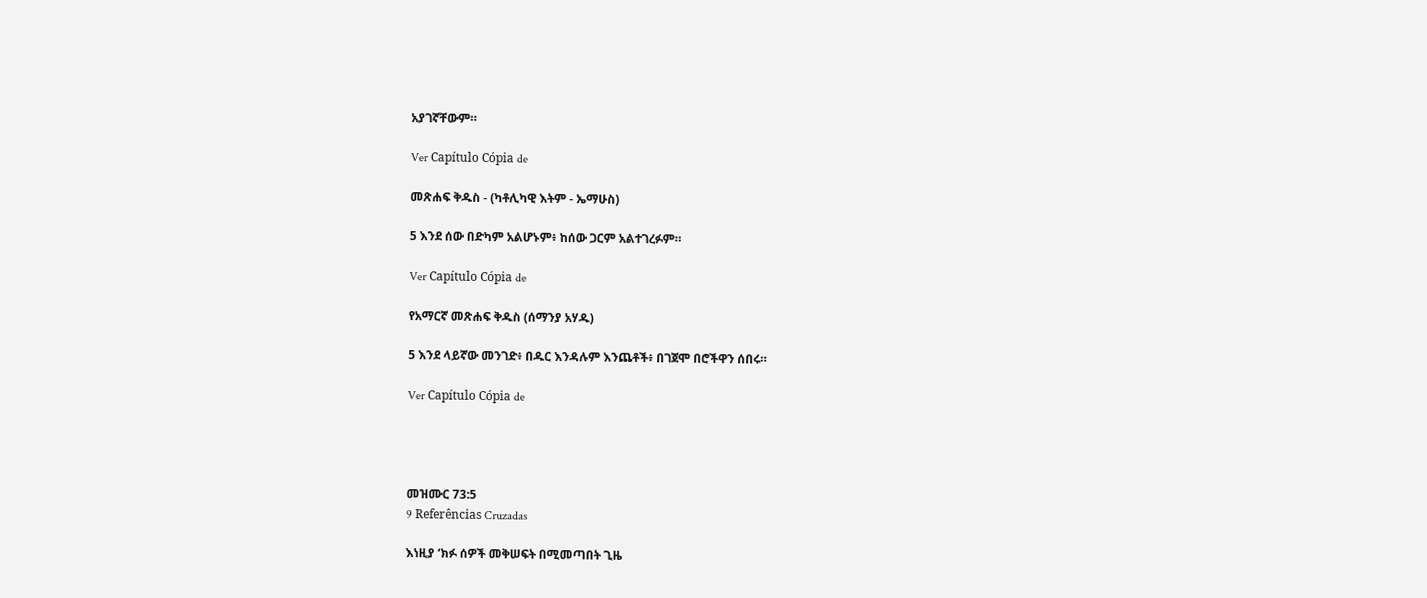አያገኛቸውም።

Ver Capítulo Cópia de

መጽሐፍ ቅዱስ - (ካቶሊካዊ እትም - ኤማሁስ)

5 እንደ ሰው በድካም አልሆኑም፥ ከሰው ጋርም አልተገረፉም።

Ver Capítulo Cópia de

የአማርኛ መጽሐፍ ቅዱስ (ሰማንያ አሃዱ)

5 እንደ ላይኛው መንገድ፥ በዱር እንዳሉም እንጨቶች፥ በገጀሞ በሮችዋን ሰበሩ።

Ver Capítulo Cópia de




መዝሙር 73:5
9 Referências Cruzadas

እነዚያ ‘ክፉ ሰዎች መቅሠፍት በሚመጣበት ጊዜ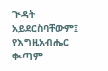ጒዳት አይደርስባቸውም፤ የእግዚአብሔር ቊጣም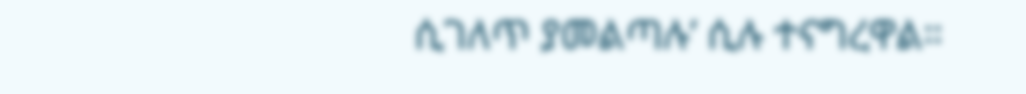ሲገለጥ ያመልጣሉ’ ሲሉ ተናግረዋል።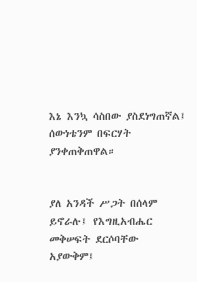እኔ እንኳ ሳስበው ያስደነግጠኛል፤ ሰውነቴንም በፍርሃት ያንቀጠቅጠዋል።


ያለ አንዳች ሥጋት በሰላም ይኖራሉ፤ የእግዚአብሔር መቅሠፍት ደርሶባቸው አያውቅም፤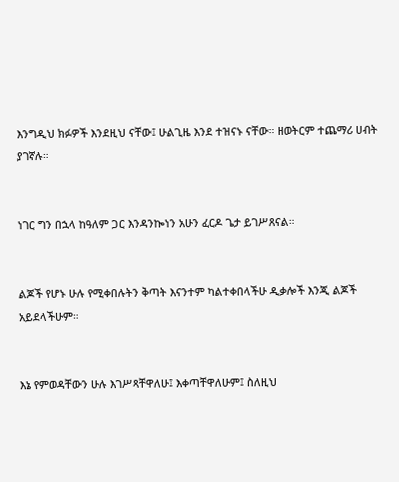እንግዲህ ክፉዎች እንደዚህ ናቸው፤ ሁልጊዜ እንደ ተዝናኑ ናቸው። ዘወትርም ተጨማሪ ሀብት ያገኛሉ።


ነገር ግን በኋላ ከዓለም ጋር እንዳንኰነን አሁን ፈርዶ ጌታ ይገሥጸናል።


ልጆች የሆኑ ሁሉ የሚቀበሉትን ቅጣት እናንተም ካልተቀበላችሁ ዲቃሎች እንጂ ልጆች አይደላችሁም።


እኔ የምወዳቸውን ሁሉ እገሥጻቸዋለሁ፤ እቀጣቸዋለሁም፤ ስለዚህ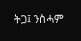ትጋ፤ ንስሓም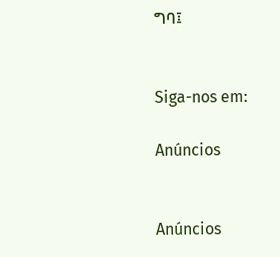ግባ፤


Siga-nos em:

Anúncios


Anúncios